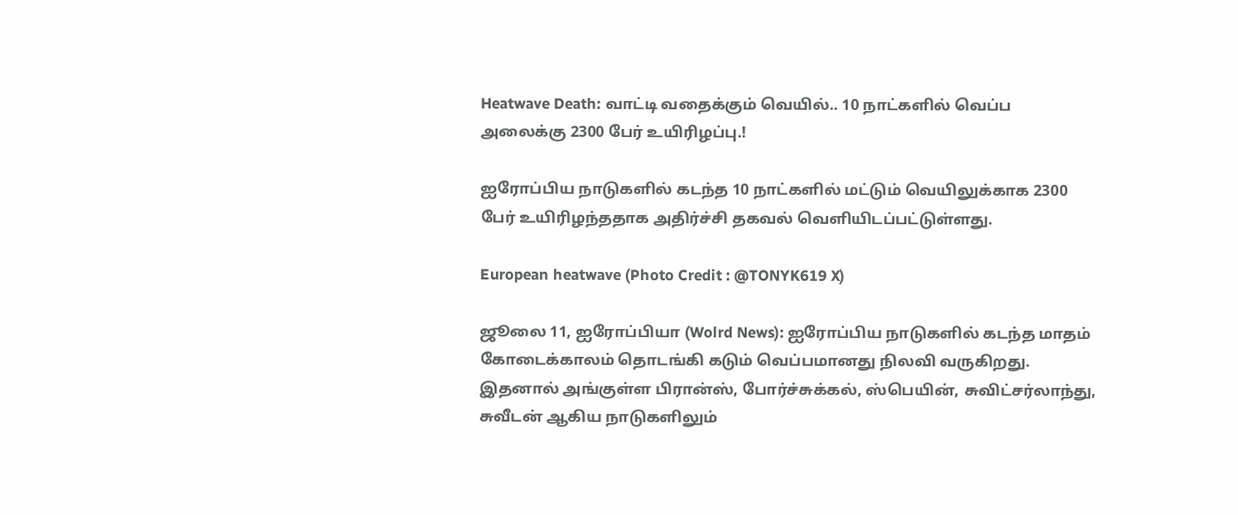Heatwave Death: வாட்டி வதைக்கும் வெயில்.. 10 நாட்களில் வெப்ப அலைக்கு 2300 பேர் உயிரிழப்பு.!

ஐரோப்பிய நாடுகளில் கடந்த 10 நாட்களில் மட்டும் வெயிலுக்காக 2300 பேர் உயிரிழந்ததாக அதிர்ச்சி தகவல் வெளியிடப்பட்டுள்ளது.

European heatwave (Photo Credit : @TONYK619 X)

ஜூலை 11, ஐரோப்பியா (Wolrd News): ஐரோப்பிய நாடுகளில் கடந்த மாதம் கோடைக்காலம் தொடங்கி கடும் வெப்பமானது நிலவி வருகிறது. இதனால் அங்குள்ள பிரான்ஸ், போர்ச்சுக்கல், ஸ்பெயின், சுவிட்சர்லாந்து, சுவீடன் ஆகிய நாடுகளிலும்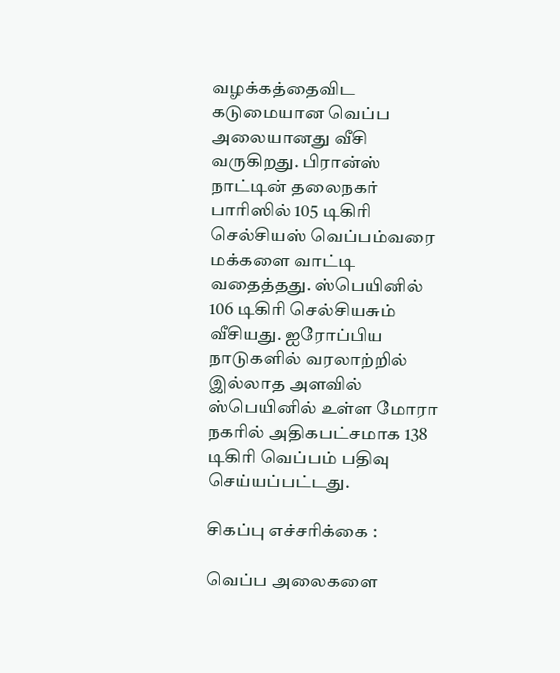வழக்கத்தைவிட கடுமையான வெப்ப அலையானது வீசி வருகிறது. பிரான்ஸ் நாட்டின் தலைநகர் பாரிஸில் 105 டிகிரி செல்சியஸ் வெப்பம்வரை மக்களை வாட்டி வதைத்தது. ஸ்பெயினில் 106 டிகிரி செல்சியசும் வீசியது. ஐரோப்பிய நாடுகளில் வரலாற்றில் இல்லாத அளவில் ஸ்பெயினில் உள்ள மோரா நகரில் அதிகபட்சமாக 138 டிகிரி வெப்பம் பதிவு செய்யப்பட்டது.

சிகப்பு எச்சரிக்கை :

வெப்ப அலைகளை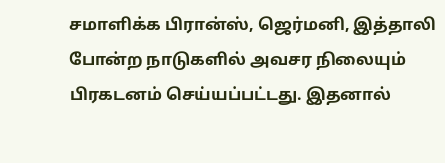சமாளிக்க பிரான்ஸ், ஜெர்மனி, இத்தாலி போன்ற நாடுகளில் அவசர நிலையும் பிரகடனம் செய்யப்பட்டது. இதனால்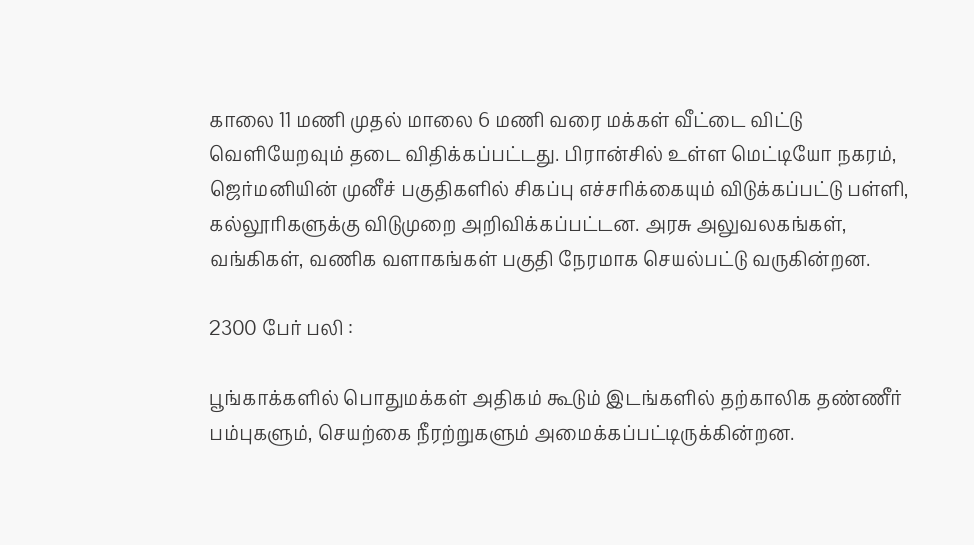காலை 11 மணி முதல் மாலை 6 மணி வரை மக்கள் வீட்டை விட்டு வெளியேறவும் தடை விதிக்கப்பட்டது. பிரான்சில் உள்ள மெட்டியோ நகரம், ஜெர்மனியின் முனீச் பகுதிகளில் சிகப்பு எச்சரிக்கையும் விடுக்கப்பட்டு பள்ளி, கல்லூரிகளுக்கு விடுமுறை அறிவிக்கப்பட்டன. அரசு அலுவலகங்கள், வங்கிகள், வணிக வளாகங்கள் பகுதி நேரமாக செயல்பட்டு வருகின்றன.

2300 பேர் பலி :

பூங்காக்களில் பொதுமக்கள் அதிகம் கூடும் இடங்களில் தற்காலிக தண்ணீர் பம்புகளும், செயற்கை நீரற்றுகளும் அமைக்கப்பட்டிருக்கின்றன.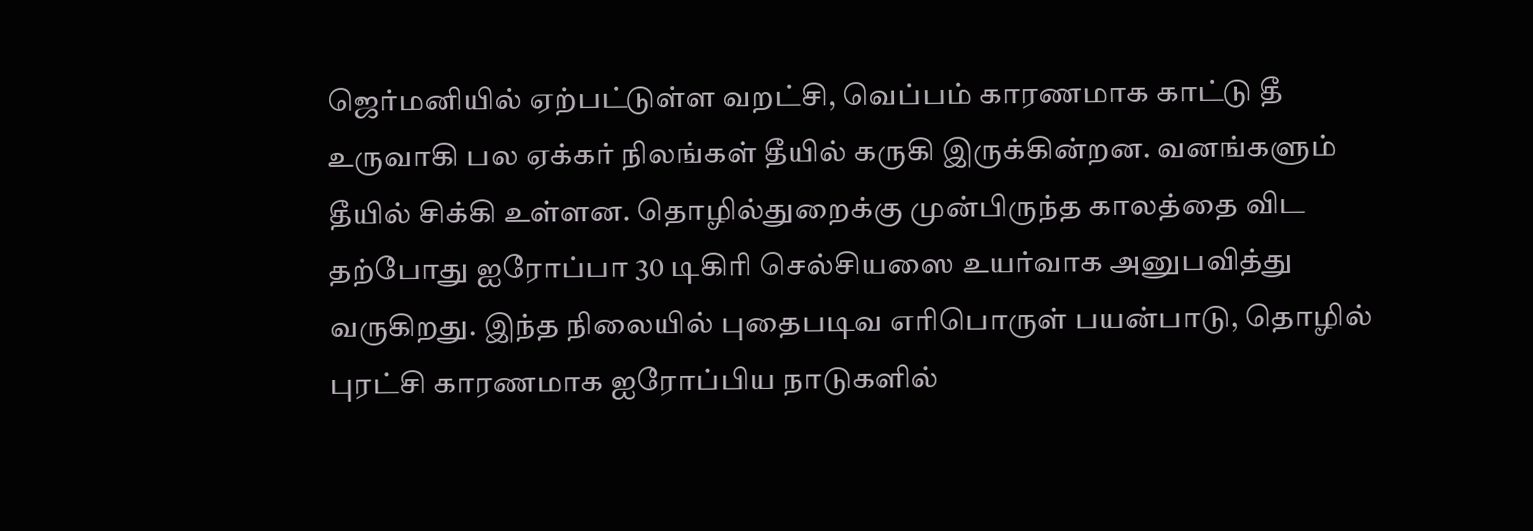ஜெர்மனியில் ஏற்பட்டுள்ள வறட்சி, வெப்பம் காரணமாக காட்டு தீ உருவாகி பல ஏக்கர் நிலங்கள் தீயில் கருகி இருக்கின்றன. வனங்களும் தீயில் சிக்கி உள்ளன. தொழில்துறைக்கு முன்பிருந்த காலத்தை விட தற்போது ஐரோப்பா 30 டிகிரி செல்சியஸை உயர்வாக அனுபவித்து வருகிறது. இந்த நிலையில் புதைபடிவ எரிபொருள் பயன்பாடு, தொழில் புரட்சி காரணமாக ஐரோப்பிய நாடுகளில்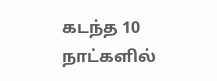கடந்த 10 நாட்களில்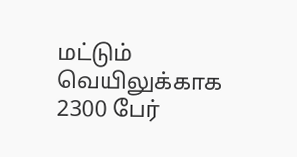மட்டும் வெயிலுக்காக 2300 பேர்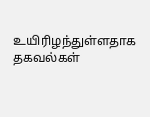உயிரிழந்துள்ளதாக தகவல்கள்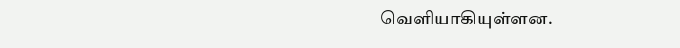வெளியாகியுள்ளன.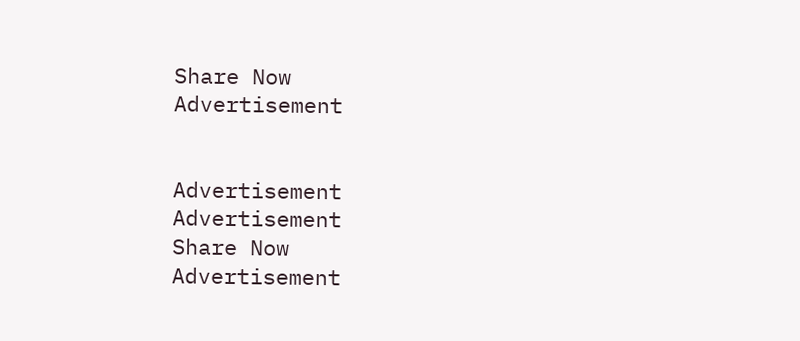Share Now
Advertisement


Advertisement
Advertisement
Share Now
Advertisement